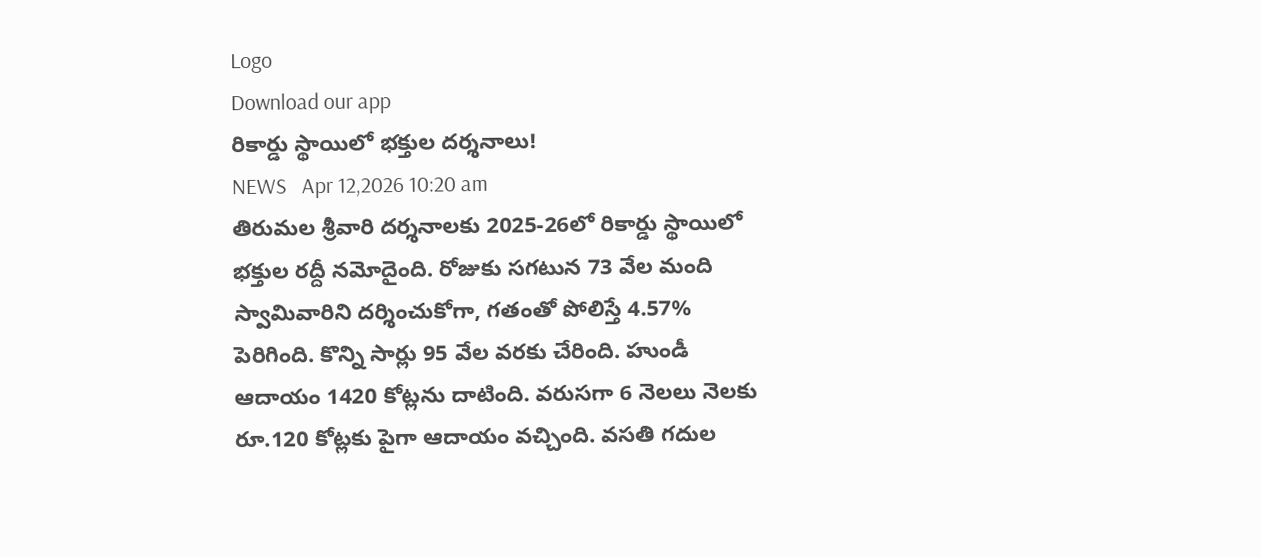Logo
Download our app
రికార్డు స్థాయిలో భక్తుల దర్శనాలు!
NEWS   Apr 12,2026 10:20 am
తిరుమల శ్రీవారి దర్శనాలకు 2025-26లో రికార్డు స్థాయిలో భక్తుల రద్దీ నమోదైంది. రోజుకు సగటున 73 వేల మంది స్వామివారిని దర్శించుకోగా, గతంతో పోలిస్తే 4.57% పెరిగింది. కొన్ని సార్లు 95 వేల వరకు చేరింది. హుండీ ఆదాయం 1420 కోట్లను దాటింది. వరుసగా 6 నెలలు నెలకు రూ.120 కోట్లకు పైగా ఆదాయం వచ్చింది. వసతి గదుల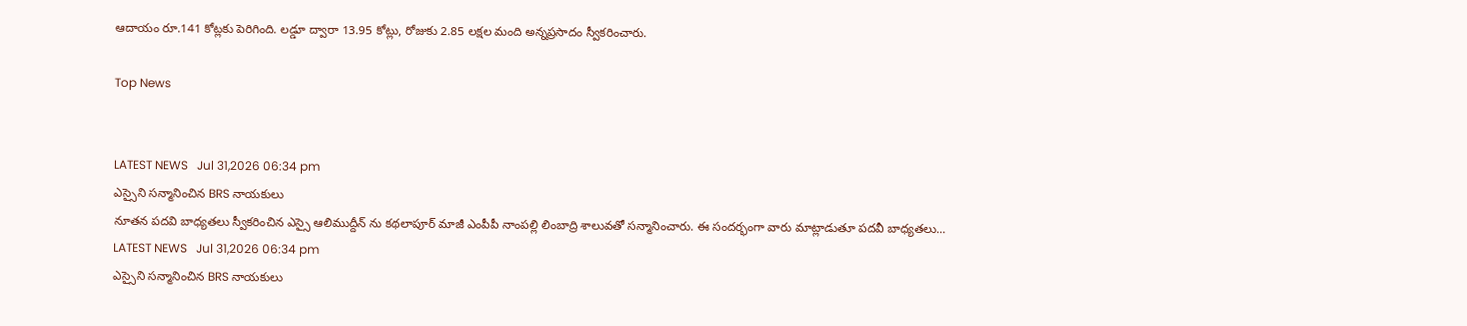ఆదాయం రూ.141 కోట్లకు పెరిగింది. లడ్డూ ద్వారా 13.95 కోట్లు, రోజుకు 2.85 లక్షల మంది అన్నప్రసాదం స్వీకరించారు.

Top News


LATEST NEWS   Jul 31,2026 06:34 pm
ఎస్సైని సన్మానించిన BRS నాయకులు
నూతన పదవి బాధ్యతలు స్వీకరించిన ఎస్సై ఆలిముద్దీన్ ను కథలాపూర్ మాజీ ఎంపీపీ నాంపల్లి లింబాద్రి శాలువతో సన్మానించారు. ఈ సందర్భంగా వారు మాట్లాడుతూ పదవీ బాధ్యతలు...
LATEST NEWS   Jul 31,2026 06:34 pm
ఎస్సైని సన్మానించిన BRS నాయకులు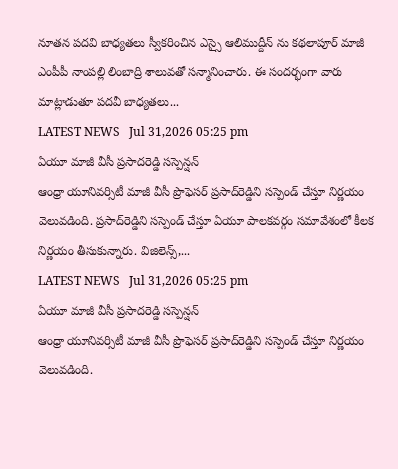నూతన పదవి బాధ్యతలు స్వీకరించిన ఎస్సై ఆలిముద్దీన్ ను కథలాపూర్ మాజీ ఎంపీపీ నాంపల్లి లింబాద్రి శాలువతో సన్మానించారు. ఈ సందర్భంగా వారు మాట్లాడుతూ పదవీ బాధ్యతలు...
LATEST NEWS   Jul 31,2026 05:25 pm
ఏయూ మాజీ వీసీ ప్రసాదరెడ్డి సస్పెన్షన్
ఆంధ్రా యూనివర్సిటీ మాజీ వీసీ ప్రొఫెసర్ ప్రసాద్‌రెడ్డిని సస్పెండ్ చేస్తూ నిర్ణయం వెలువడింది. ప్రసాద్‌రెడ్డిని సస్పెండ్ చేస్తూ ఏయూ పాలకవర్గం సమావేశంలో కీలక నిర్ణయం తీసుకున్నారు. విజిలెన్స్,...
LATEST NEWS   Jul 31,2026 05:25 pm
ఏయూ మాజీ వీసీ ప్రసాదరెడ్డి సస్పెన్షన్
ఆంధ్రా యూనివర్సిటీ మాజీ వీసీ ప్రొఫెసర్ ప్రసాద్‌రెడ్డిని సస్పెండ్ చేస్తూ నిర్ణయం వెలువడింది.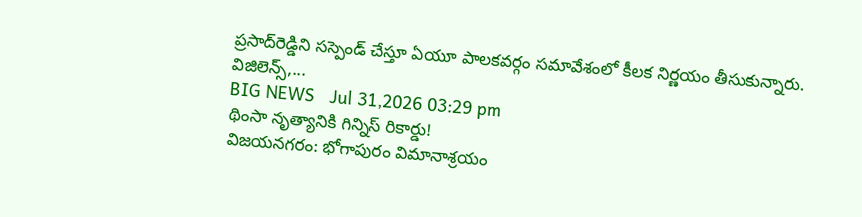ప్రసాద్‌రెడ్డిని సస్పెండ్ చేస్తూ ఏయూ పాలకవర్గం సమావేశంలో కీలక నిర్ణయం తీసుకున్నారు. విజిలెన్స్,...
BIG NEWS   Jul 31,2026 03:29 pm
థింసా నృత్యానికి గిన్నిస్‌ రికార్డు!
విజయనగరం: భోగాపురం విమానాశ్రయం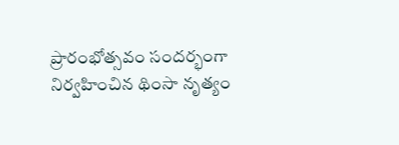ప్రారంభోత్సవం సందర్భంగా నిర్వహించిన థింసా నృత్యం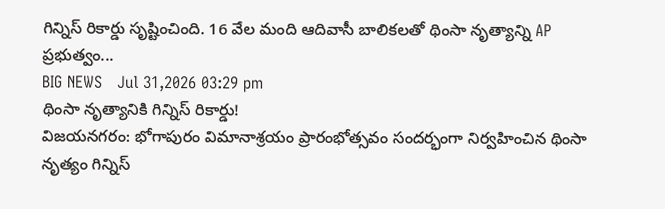గిన్నిస్‌ రికార్డు సృష్టించింది. 16 వేల మంది ఆదివాసీ బాలికలతో థింసా నృత్యాన్ని AP ప్రభుత్వం...
BIG NEWS   Jul 31,2026 03:29 pm
థింసా నృత్యానికి గిన్నిస్‌ రికార్డు!
విజయనగరం: భోగాపురం విమానాశ్రయం ప్రారంభోత్సవం సందర్భంగా నిర్వహించిన థింసా నృత్యం గిన్నిస్‌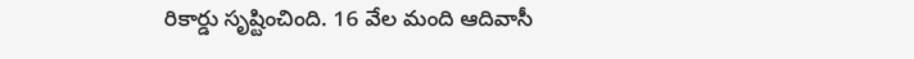రికార్డు సృష్టించింది. 16 వేల మంది ఆదివాసీ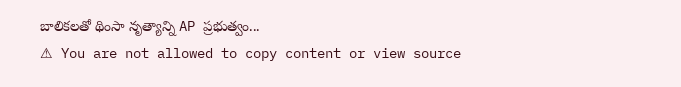బాలికలతో థింసా నృత్యాన్ని AP ప్రభుత్వం...
⚠ You are not allowed to copy content or view source